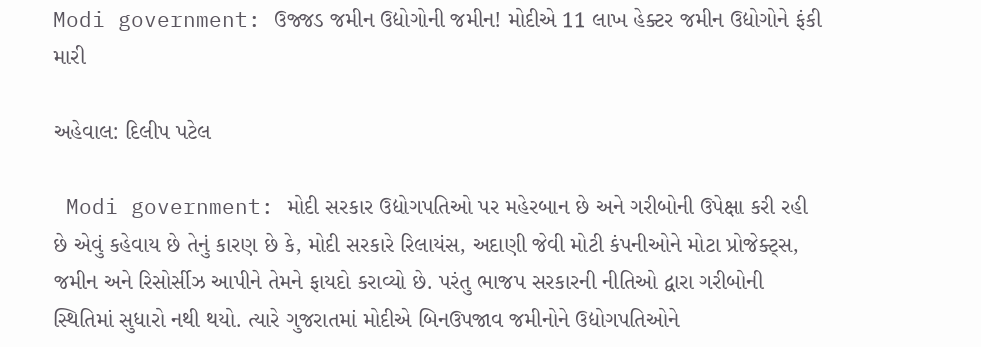Modi government: ઉજ્જડ જમીન ઉદ્યોગોની જમીન! મોદીએ 11 લાખ હેક્ટર જમીન ઉદ્યોગોને ફંકી મારી

અહેવાલ: દિલીપ પટેલ

 Modi government: મોદી સરકાર ઉદ્યોગપતિઓ પર મહેરબાન છે અને ગરીબોની ઉપેક્ષા કરી રહી છે એવું કહેવાય છે તેનું કારણ છે કે, મોદી સરકારે રિલાયંસ, અદાણી જેવી મોટી કંપનીઓને મોટા પ્રોજેક્ટ્સ, જમીન અને રિસોર્સીઝ આપીને તેમને ફાયદો કરાવ્યો છે. પરંતુ ભાજપ સરકારની નીતિઓ દ્વારા ગરીબોની સ્થિતિમાં સુધારો નથી થયો. ત્યારે ગુજરાતમાં મોદીએ બિનઉપજાવ જમીનોને ઉદ્યોગપતિઓને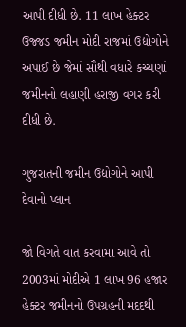આપી દીધી છે. 11 લાખ હેક્ટર ઉજ્જડ જમીન મોદી રાજમાં ઉદ્યોગોને અપાઈ છે જેમાં સૌથી વધારે કચ્ચણાં જમીનનો લહાણી હરાજી વગર કરી દીધી છે.

ગુજરાતની જમીન ઉદ્યોગોને આપી દેવાનો પ્લાન

જો વિગતે વાત કરવામા આવે તો 2003માં મોદીએ 1 લાખ 96 હજાર હેક્ટર જમીનનો ઉપગ્રહની મદદથી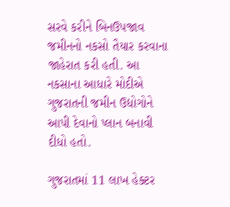સરવે કરીને બિનઉપજાવ જમીનનો નકસો તૈયાર કરવાના જાહેરાત કરી હતી. આ નકસાના આધારે મોદીએ ગુજરાતની જમીન ઉદ્યોગોને આપી દેવાનો પ્લાન બનાવી દીધો હતો.

ગુજરાતમાં 11 લાખ હેક્ટર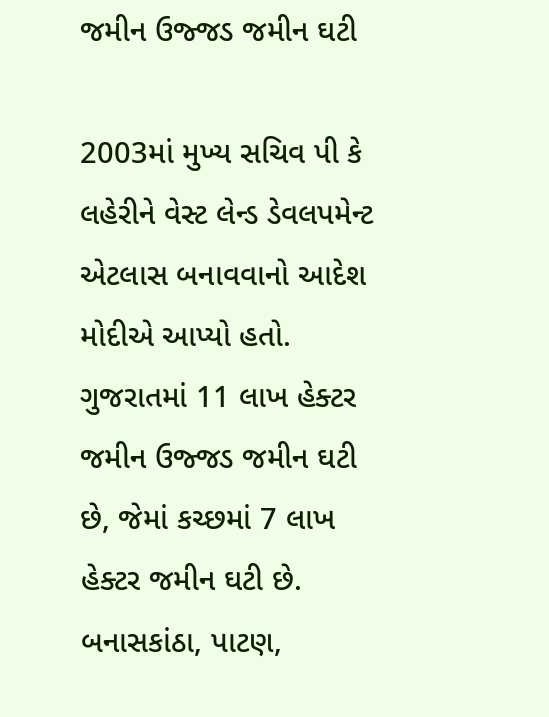જમીન ઉજ્જડ જમીન ઘટી

2003માં મુખ્ય સચિવ પી કે લહેરીને વેસ્ટ લેન્ડ ડેવલપમેન્ટ એટલાસ બનાવવાનો આદેશ મોદીએ આપ્યો હતો.
ગુજરાતમાં 11 લાખ હેક્ટર જમીન ઉજ્જડ જમીન ઘટી છે, જેમાં કચ્છમાં 7 લાખ હેક્ટર જમીન ઘટી છે. બનાસકાંઠા, પાટણ,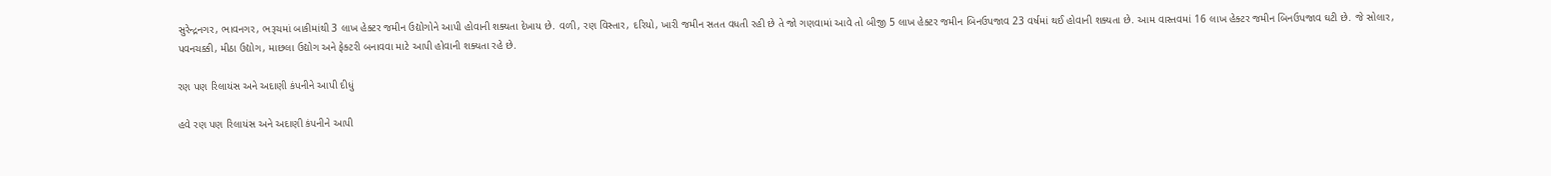સુરેન્દ્રનગર, ભાવનગર, ભરૂચમાં બાકીમાંથી 3 લાખ હેક્ટર જમીન ઉદ્યોગોને આપી હોવાની શક્યતા દેખાય છે. વળી, રણ વિસ્તાર, દરિયો, ખારી જમીન સતત વધતી રહી છે તે જો ગણવામાં આવે તો બીજી 5 લાખ હેક્ટર જમીન બિનઉપજાવ 23 વર્ષમાં થઈ હોવાની શક્યતા છે. આમ વાસ્તવમાં 16 લાખ હેક્ટર જમીન બિનઉપજાવ ઘટી છે. જે સોલાર, પવનચક્કી, મીઠા ઉદ્યોગ, માછલા ઉદ્યોગ અને ફેક્ટરી બનાવવા માટે આપી હોવાની શક્યતા રહે છે.

રણ પણ રિલાયંસ અને અદાણી કંપનીને આપી દીધું

હવે રણ પણ રિલાયંસ અને અદાણી કંપનીને આપી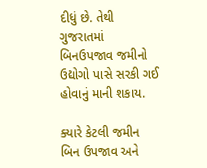દીધું છે. તેથી ગુજરાતમાં બિનઉપજાવ જમીનો ઉદ્યોગો પાસે સરકી ગઈ હોવાનું માની શકાય.

ક્યારે કેટલી જમીન બિન ઉપજાવ અને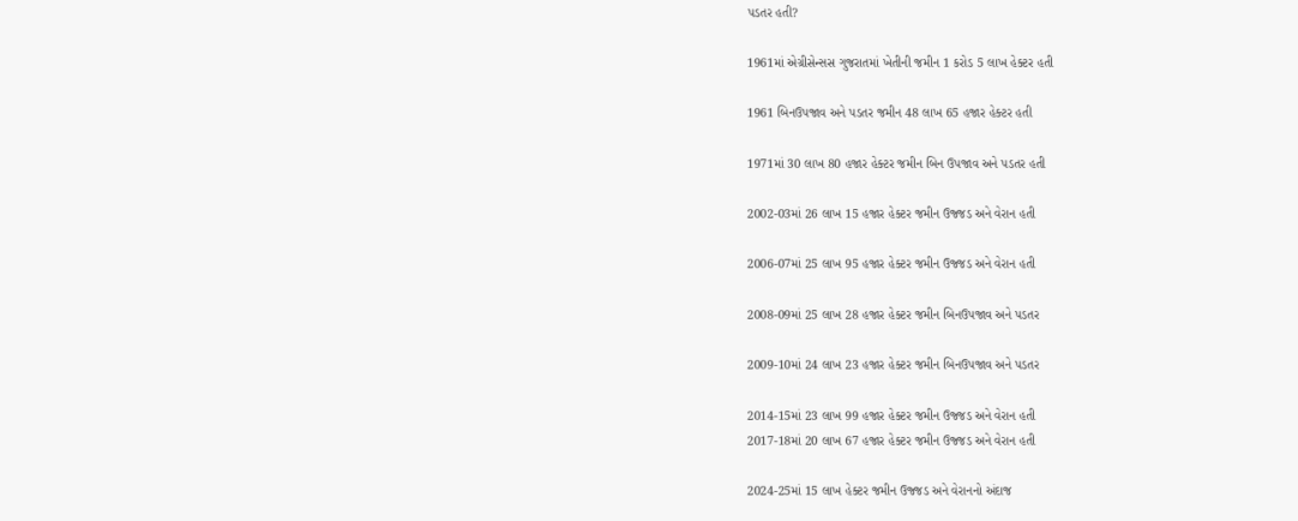પડતર હતી?

1961માં એગ્રીસેન્સસ ગુજરાતમાં ખેતીની જમીન 1 કરોડ 5 લાખ હેક્ટર હતી

1961 બિનઉપજાવ અને પડતર જમીન 48 લાખ 65 હજાર હેક્ટર હતી

1971માં 30 લાખ 80 હજાર હેક્ટર જમીન બિન ઉપજાવ અને પડતર હતી

2002-03માં 26 લાખ 15 હજાર હેક્ટર જમીન ઉજ્જડ અને વેરાન હતી

2006-07માં 25 લાખ 95 હજાર હેક્ટર જમીન ઉજ્જડ અને વેરાન હતી

2008-09માં 25 લાખ 28 હજાર હેક્ટર જમીન બિનઉપજાવ અને પડતર

2009-10માં 24 લાખ 23 હજાર હેક્ટર જમીન બિનઉપજાવ અને પડતર

2014-15માં 23 લાખ 99 હજાર હેક્ટર જમીન ઉજ્જડ અને વેરાન હતી
2017-18માં 20 લાખ 67 હજાર હેક્ટર જમીન ઉજ્જડ અને વેરાન હતી

2024-25માં 15 લાખ હેક્ટર જમીન ઉજ્જડ અને વેરાનનો અંદાજ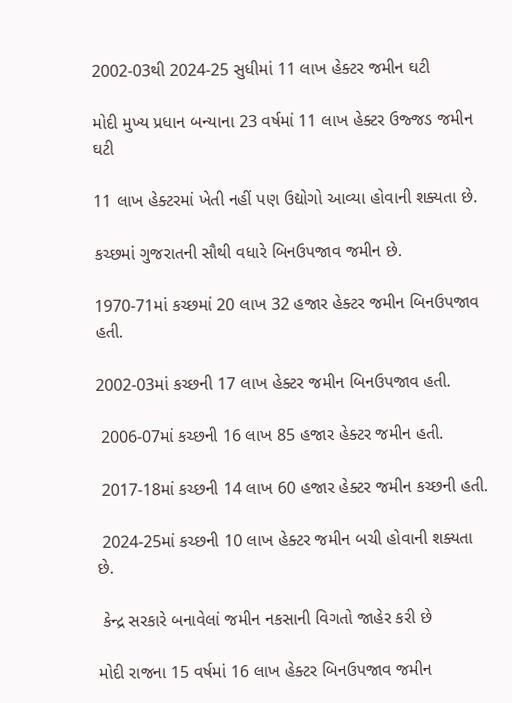2002-03થી 2024-25 સુધીમાં 11 લાખ હેક્ટર જમીન ઘટી

મોદી મુખ્ય પ્રધાન બન્યાના 23 વર્ષમાં 11 લાખ હેક્ટર ઉજ્જડ જમીન ઘટી

11 લાખ હેક્ટરમાં ખેતી નહીં પણ ઉદ્યોગો આવ્યા હોવાની શક્યતા છે.

કચ્છમાં ગુજરાતની સૌથી વધારે બિનઉપજાવ જમીન છે.

1970-71માં કચ્છમાં 20 લાખ 32 હજાર હેક્ટર જમીન બિનઉપજાવ હતી.

2002-03માં કચ્છની 17 લાખ હેક્ટર જમીન બિનઉપજાવ હતી.

 2006-07માં કચ્છની 16 લાખ 85 હજાર હેક્ટર જમીન હતી.

 2017-18માં કચ્છની 14 લાખ 60 હજાર હેક્ટર જમીન કચ્છની હતી.

 2024-25માં કચ્છની 10 લાખ હેક્ટર જમીન બચી હોવાની શક્યતા છે.

 કેન્દ્ર સરકારે બનાવેલાં જમીન નકસાની વિગતો જાહેર કરી છે

મોદી રાજના 15 વર્ષમાં 16 લાખ હેક્ટર બિનઉપજાવ જમીન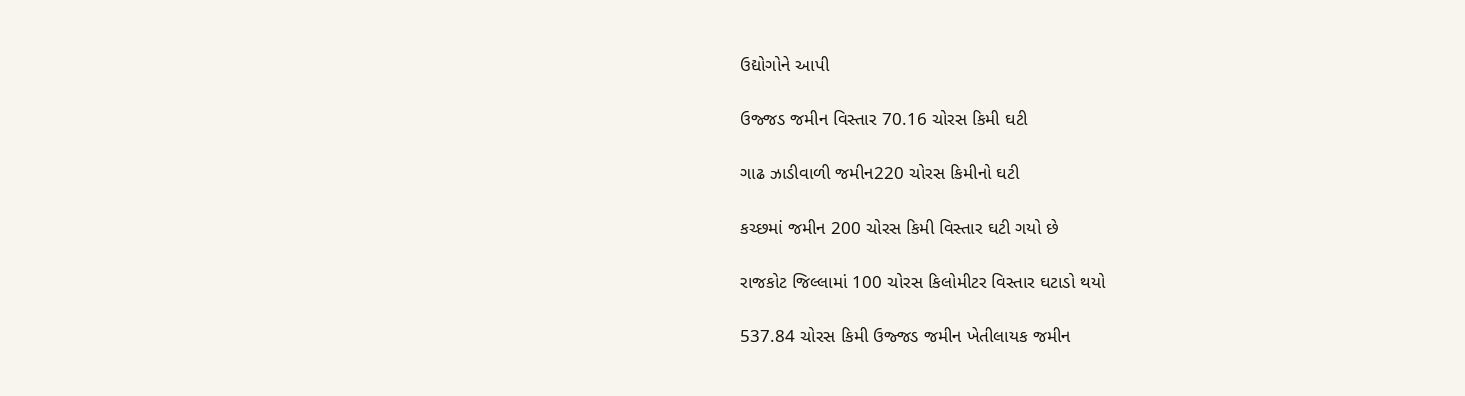ઉદ્યોગોને આપી

ઉજ્જડ જમીન વિસ્તાર 70.16 ચોરસ કિમી ઘટી

ગાઢ ઝાડીવાળી જમીન220 ચોરસ કિમીનો ઘટી

કચ્છમાં જમીન 200 ચોરસ કિમી વિસ્તાર ઘટી ગયો છે

રાજકોટ જિલ્લામાં 100 ચોરસ કિલોમીટર વિસ્તાર ઘટાડો થયો

537.84 ચોરસ કિમી ઉજ્જડ જમીન ખેતીલાયક જમીન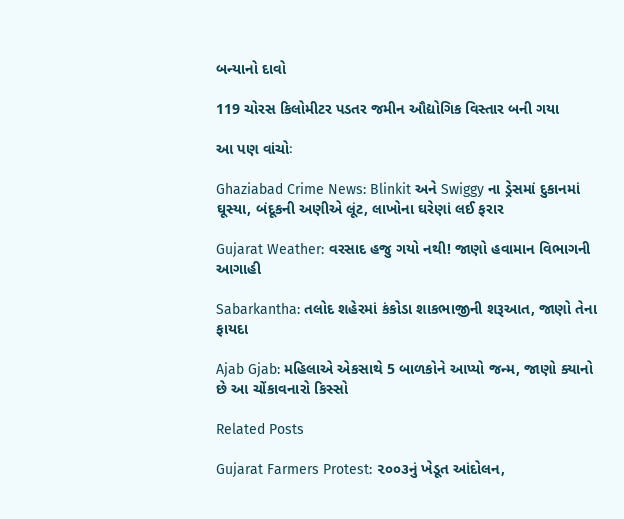બન્યાનો દાવો

119 ચોરસ કિલોમીટર પડતર જમીન ઔદ્યોગિક વિસ્તાર બની ગયા

આ પણ વાંચોઃ

Ghaziabad Crime News: Blinkit અને Swiggy ના ડ્રેસમાં દુકાનમાં ઘૂસ્યા, બંદૂકની અણીએ લૂંટ, લાખોના ઘરેણાં લઈ ફરાર

Gujarat Weather: વરસાદ હજુ ગયો નથી! જાણો હવામાન વિભાગની આગાહી

Sabarkantha: તલોદ શહેરમાં કંકોડા શાકભાજીની શરૂઆત, જાણો તેના ફાયદા

Ajab Gjab: મહિલાએ એકસાથે 5 બાળકોને આપ્યો જન્મ, જાણો ક્યાનો છે આ ચોંકાવનારો કિસ્સો

Related Posts

Gujarat Farmers Protest: ૨૦૦૩નું ખેડૂત આંદોલન,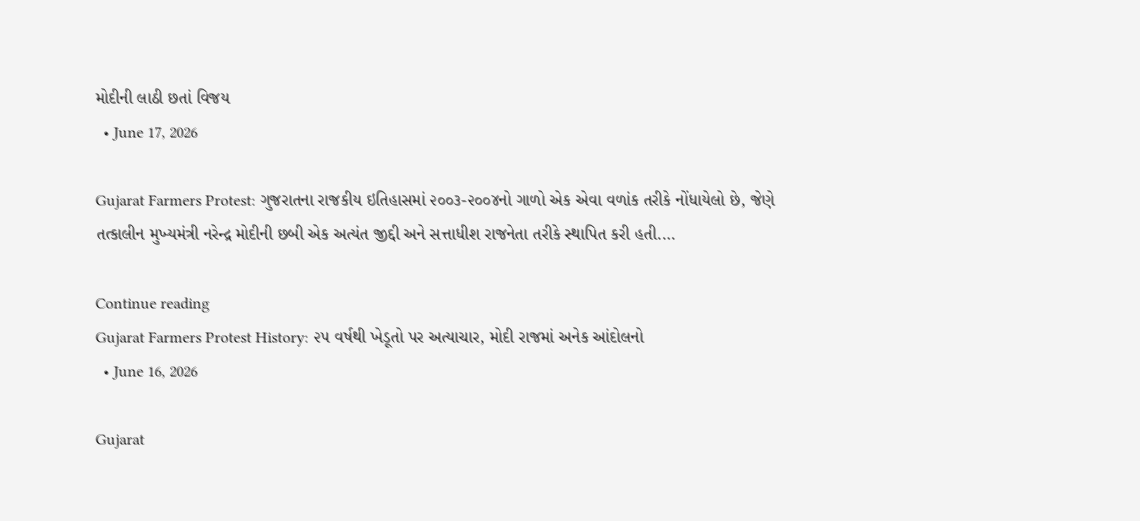મોદીની લાઠી છતાં વિજય
  • June 17, 2026

Gujarat Farmers Protest: ગુજરાતના રાજકીય ઇતિહાસમાં ૨૦૦૩-૨૦૦૪નો ગાળો એક એવા વળાંક તરીકે નોંધાયેલો છે, જેણે તત્કાલીન મુખ્યમંત્રી નરેન્દ્ર મોદીની છબી એક અત્યંત જીદ્દી અને સત્તાધીશ રાજનેતા તરીકે સ્થાપિત કરી હતી.…

Continue reading
Gujarat Farmers Protest History: ૨૫ વર્ષથી ખેડૂતો પર અત્યાચાર, મોદી રાજમાં અનેક આંદોલનો
  • June 16, 2026

Gujarat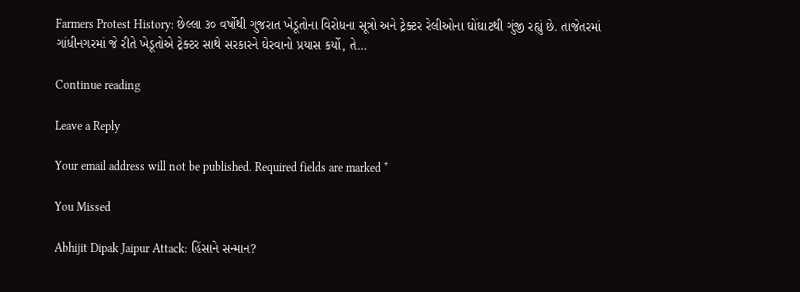Farmers Protest History: છેલ્લા ૩૦ વર્ષોથી ગુજરાત ખેડૂતોના વિરોધના સૂત્રો અને ટ્રેક્ટર રેલીઓના ઘોંઘાટથી ગુંજી રહ્યું છે. તાજેતરમાં ગાંધીનગરમાં જે રીતે ખેડૂતોએ ટ્રેક્ટર સાથે સરકારને ઘેરવાનો પ્રયાસ કર્યો, તે…

Continue reading

Leave a Reply

Your email address will not be published. Required fields are marked *

You Missed

Abhijit Dipak Jaipur Attack: હિંસાને સન્માન?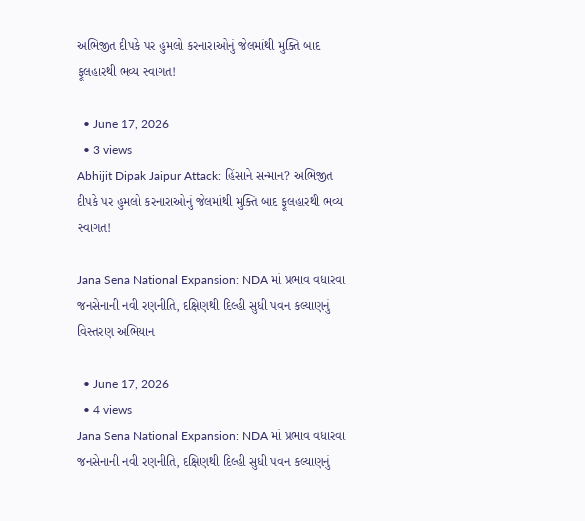અભિજીત દીપકે પર હુમલો કરનારાઓનું જેલમાંથી મુક્તિ બાદ ફૂલહારથી ભવ્ય સ્વાગત!

  • June 17, 2026
  • 3 views
Abhijit Dipak Jaipur Attack: હિંસાને સન્માન? અભિજીત દીપકે પર હુમલો કરનારાઓનું જેલમાંથી મુક્તિ બાદ ફૂલહારથી ભવ્ય સ્વાગત!

Jana Sena National Expansion: NDA માં પ્રભાવ વધારવા જનસેનાની નવી રણનીતિ, દક્ષિણથી દિલ્હી સુધી પવન કલ્યાણનું વિસ્તરણ અભિયાન

  • June 17, 2026
  • 4 views
Jana Sena National Expansion: NDA માં પ્રભાવ વધારવા જનસેનાની નવી રણનીતિ, દક્ષિણથી દિલ્હી સુધી પવન કલ્યાણનું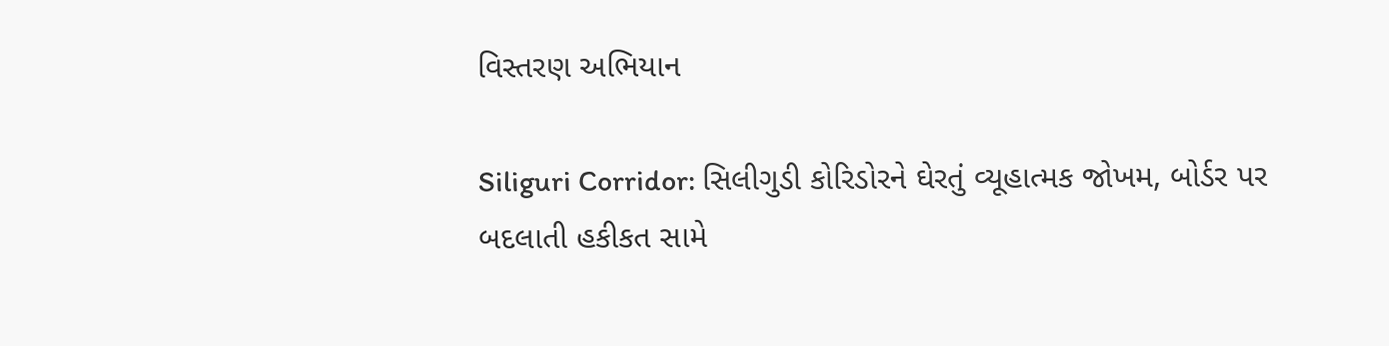વિસ્તરણ અભિયાન

Siliguri Corridor: સિલીગુડી કોરિડોરને ઘેરતું વ્યૂહાત્મક જોખમ, બોર્ડર પર બદલાતી હકીકત સામે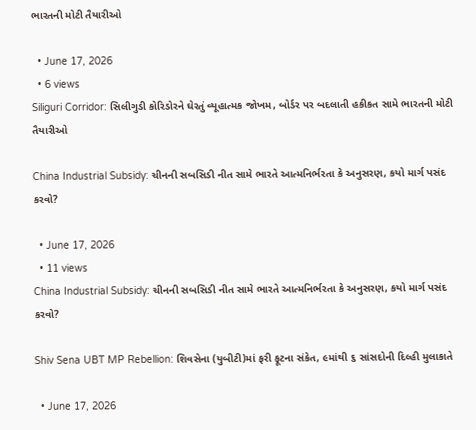ભારતની મોટી તૈયારીઓ

  • June 17, 2026
  • 6 views
Siliguri Corridor: સિલીગુડી કોરિડોરને ઘેરતું વ્યૂહાત્મક જોખમ, બોર્ડર પર બદલાતી હકીકત સામે ભારતની મોટી તૈયારીઓ

China Industrial Subsidy: ચીનની સબસિડી નીત સામે ભારતે આત્મનિર્ભરતા કે અનુસરણ, કયો માર્ગ પસંદ કરવો?

  • June 17, 2026
  • 11 views
China Industrial Subsidy: ચીનની સબસિડી નીત સામે ભારતે આત્મનિર્ભરતા કે અનુસરણ, કયો માર્ગ પસંદ કરવો?

Shiv Sena UBT MP Rebellion: શિવસેના (યુબીટી)માં ફરી ફૂટના સંકેત, ૯માંથી ૬ સાંસદોની દિલ્હી મુલાકાતે

  • June 17, 2026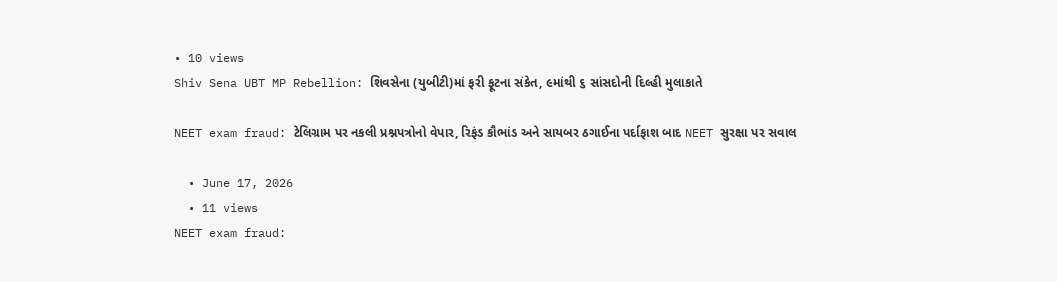• 10 views
Shiv Sena UBT MP Rebellion: શિવસેના (યુબીટી)માં ફરી ફૂટના સંકેત, ૯માંથી ૬ સાંસદોની દિલ્હી મુલાકાતે

NEET exam fraud: ટેલિગ્રામ પર નકલી પ્રશ્નપત્રોનો વેપાર, રિફંડ કૌભાંડ અને સાયબર ઠગાઈના પર્દાફાશ બાદ NEET સુરક્ષા પર સવાલ

  • June 17, 2026
  • 11 views
NEET exam fraud: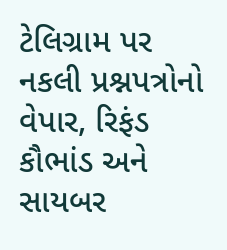ટેલિગ્રામ પર નકલી પ્રશ્નપત્રોનો વેપાર, રિફંડ કૌભાંડ અને સાયબર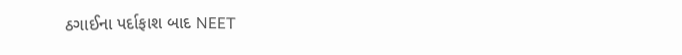ઠગાઈના પર્દાફાશ બાદ NEET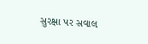સુરક્ષા પર સવાલ